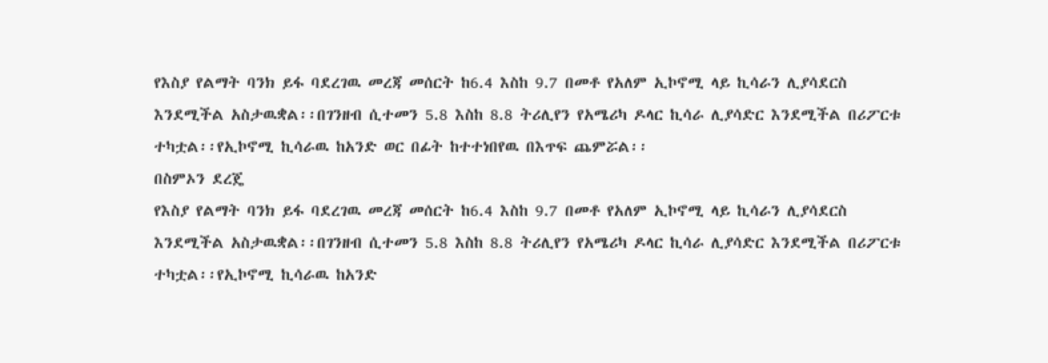የእስያ የልማት ባንክ ይፋ ባደረገዉ መረጃ መሰርት ከ6.4 እስከ 9.7 በመቶ የአለም ኢኮኖሚ ላይ ኪሳራን ሊያሳደርስ እንደሚችል አስታዉቋል፡፡በገንዘብ ሲተመን 5.8 እስከ 8.8 ትሪሊየን የአሜሪካ ዶላር ኪሳራ ሊያሳድር እንደሚችል በሪፖርቱ ተካቷል፡፡የኢኮኖሚ ኪሳራዉ ከአንድ ወር በፊት ከተተነበየዉ በእጥፍ ጨምሯል፡፡
በስምኦን ደረጄ
የእስያ የልማት ባንክ ይፋ ባደረገዉ መረጃ መሰርት ከ6.4 እስከ 9.7 በመቶ የአለም ኢኮኖሚ ላይ ኪሳራን ሊያሳደርስ እንደሚችል አስታዉቋል፡፡በገንዘብ ሲተመን 5.8 እስከ 8.8 ትሪሊየን የአሜሪካ ዶላር ኪሳራ ሊያሳድር እንደሚችል በሪፖርቱ ተካቷል፡፡የኢኮኖሚ ኪሳራዉ ከአንድ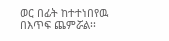ወር በፊት ከተተነበየዉ በእጥፍ ጨምሯል፡፡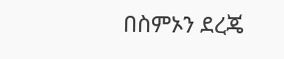በስምኦን ደረጄ